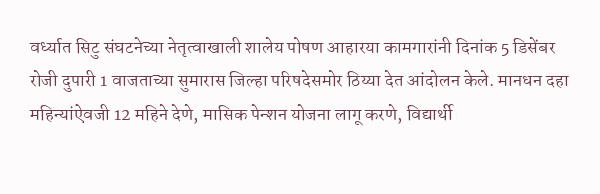वर्ध्यात सिटु संघटनेच्या नेतृत्वाखाली शालेय पोषण आहारया कामगारांनी दिनांक 5 डिसेंबर रोजी दुपारी 1 वाजताच्या सुमारास जिल्हा परिषदेसमोर ठिय्या देत आंदोलन केले. मानधन दहा महिन्यांऐवजी 12 महिने देणे, मासिक पेन्शन योजना लागू करणे, विद्यार्थी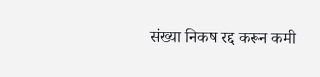संख्या निकष रद्द करून कमी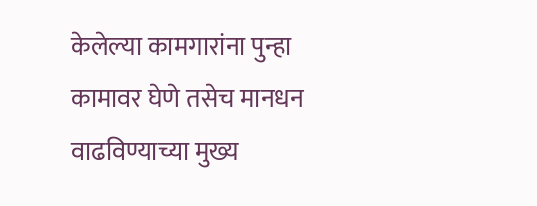केलेल्या कामगारांना पुन्हा कामावर घेणे तसेच मानधन वाढविण्याच्या मुख्य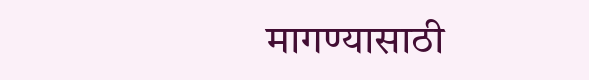मागण्यासाठी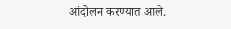आंदोलन करण्यात आले.